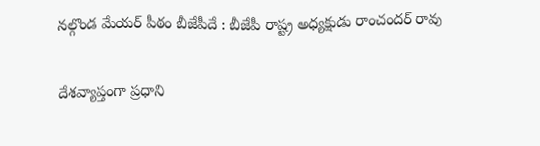నల్గొండ మేయర్ పీఠం బీజేపీదే : బీజేపీ రాష్ట్ర అధ్యక్షుడు రాంచందర్ రావు

దేశవ్యాప్తంగా ప్రధాని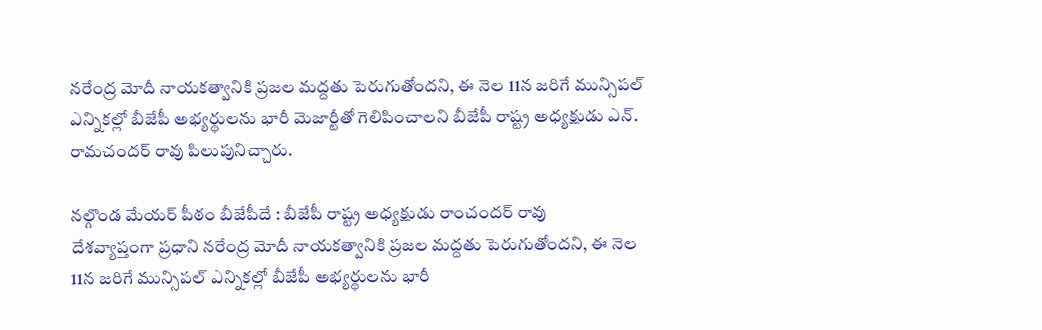నరేంద్ర మోదీ నాయకత్వానికి ప్రజల మద్దతు పెరుగుతోందని, ఈ నెల 11న జరిగే మున్సిపల్ ఎన్నికల్లో బీజేపీ అభ్యర్థులను భారీ మెజార్టీతో గెలిపించాలని బీజేపీ రాష్ట్ర అధ్యక్షుడు ఎన్. రామచందర్ రావు పిలుపునిచ్చారు.

నల్గొండ మేయర్ పీఠం బీజేపీదే : బీజేపీ రాష్ట్ర అధ్యక్షుడు రాంచందర్ రావు
దేశవ్యాప్తంగా ప్రధాని నరేంద్ర మోదీ నాయకత్వానికి ప్రజల మద్దతు పెరుగుతోందని, ఈ నెల 11న జరిగే మున్సిపల్ ఎన్నికల్లో బీజేపీ అభ్యర్థులను భారీ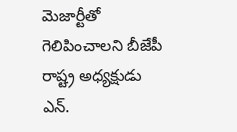మెజార్టీతో గెలిపించాలని బీజేపీ రాష్ట్ర అధ్యక్షుడు ఎన్.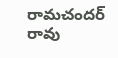రామచందర్ రావు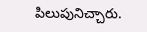పిలుపునిచ్చారు.